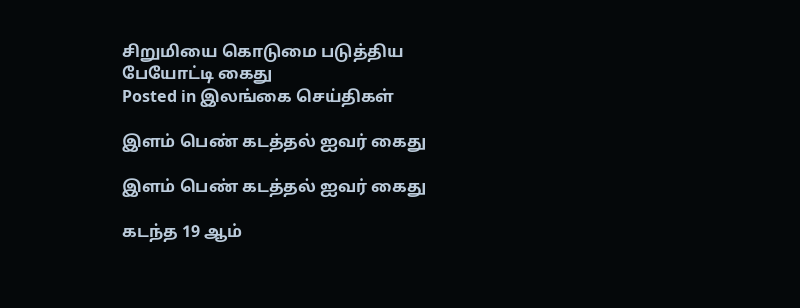சிறுமியை கொடுமை படுத்திய பேயோட்டி கைது
Posted in இலங்கை செய்திகள்

இளம் பெண் கடத்தல் ஐவர் கைது

இளம் பெண் கடத்தல் ஐவர் கைது

கடந்த 19 ஆம்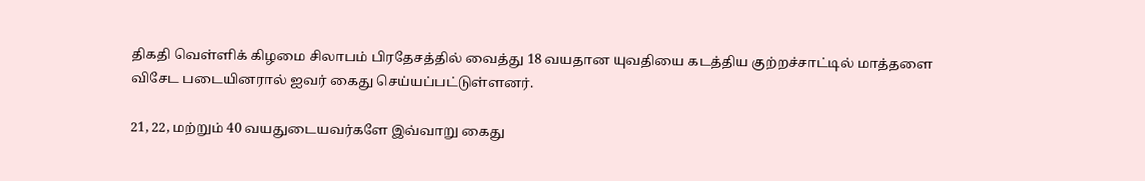திகதி வெள்ளிக் கிழமை சிலாபம் பிரதேசத்தில் வைத்து 18 வயதான யுவதியை கடத்திய குற்றச்சாட்டில் மாத்தளை விசேட படையினரால் ஐவர் கைது செய்யப்பட்டுள்ளனர்.

21, 22, மற்றும் 40 வயதுடையவர்களே இவ்வாறு கைது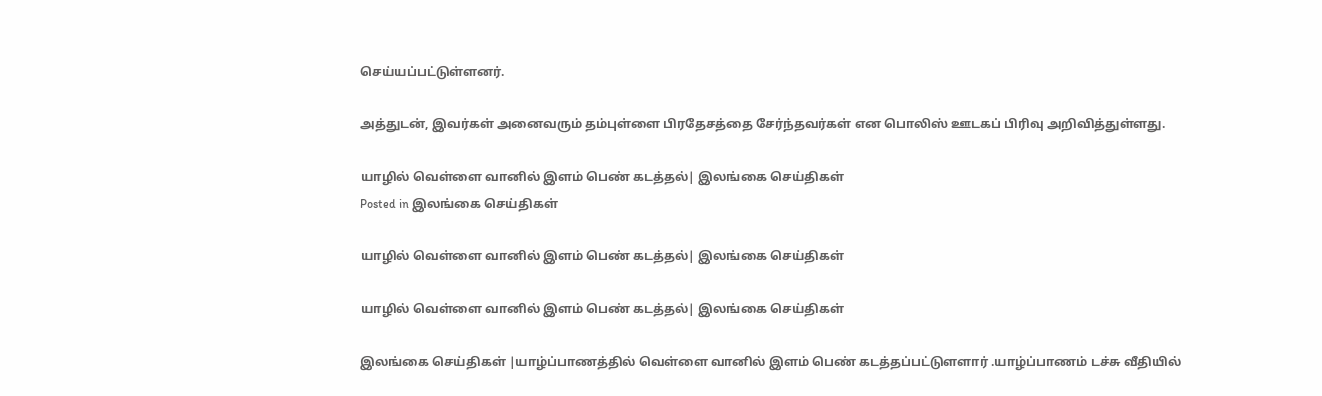செய்யப்பட்டுள்ளனர்.

அத்துடன், இவர்கள் அனைவரும் தம்புள்ளை பிரதேசத்தை சேர்ந்தவர்கள் என பொலிஸ் ஊடகப் பிரிவு அறிவித்துள்ளது.

யாழில் வெள்ளை வானில் இளம் பெண் கடத்தல்| இலங்கை செய்திகள்
Posted in இலங்கை செய்திகள்

யாழில் வெள்ளை வானில் இளம் பெண் கடத்தல்| இலங்கை செய்திகள்

யாழில் வெள்ளை வானில் இளம் பெண் கடத்தல்| இலங்கை செய்திகள்

இலங்கை செய்திகள் |யாழ்ப்பாணத்தில் வெள்ளை வானில் இளம் பெண் கடத்தப்பட்டுளளார் .யாழ்ப்பாணம் டச்சு வீதியில்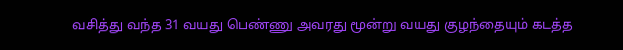வசித்து வந்த 31 வயது பெண்ணு அவரது மூன்று வயது குழந்தையும் கடத்த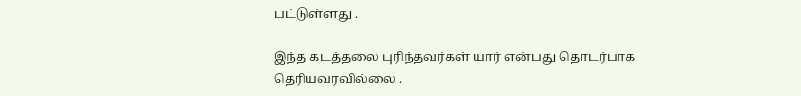பட்டுள்ளது .

இந்த கடத்தலை புரிந்தவர்கள் யார் என்பது தொடர்பாக தெரியவரவில்லை .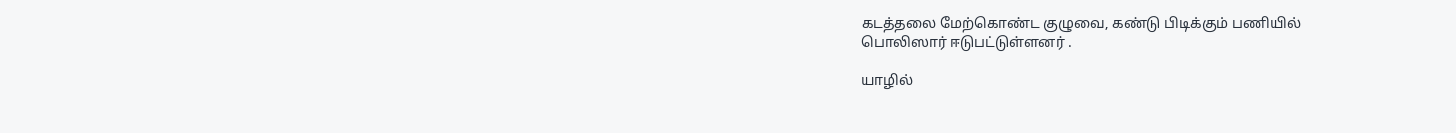கடத்தலை மேற்கொண்ட குழுவை, கண்டு பிடிக்கும் பணியில்
பொலிஸார் ஈடுபட்டுள்ளனர் .

யாழில்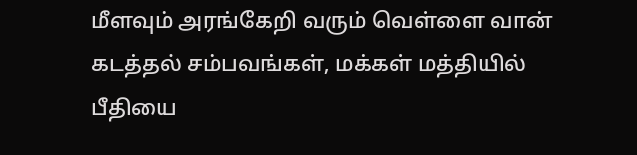மீளவும் அரங்கேறி வரும் வெள்ளை வான்
கடத்தல் சம்பவங்கள், மக்கள் மத்தியில் பீதியை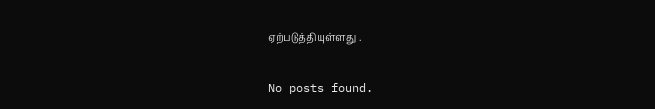ஏற்படுத்தியுள்ளது .

No posts found.